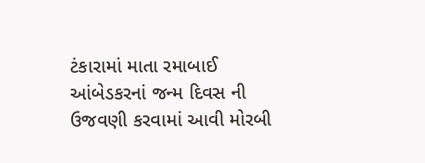ટંકારામાં માતા રમાબાઈ આંબેડકરનાં જન્મ દિવસ ની ઉજવણી કરવામાં આવી મોરબી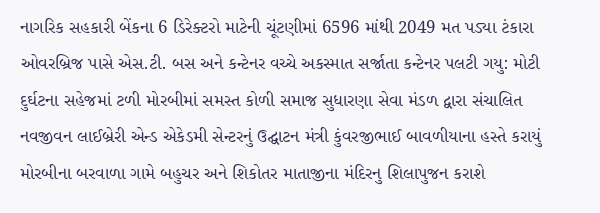નાગરિક સહકારી બેંકના 6 ડિરેક્ટરો માટેની ચૂંટણીમાં 6596 માંથી 2049 મત પડ્યા ટંકારા ઓવરબ્રિજ પાસે એસ.ટી. બસ અને કન્ટેનર વચ્ચે અકસ્માત સર્જાતા કન્ટેનર પલટી ગયુ: મોટી દુર્ઘટના સહેજમાં ટળી મોરબીમાં સમસ્ત કોળી સમાજ સુધારણા સેવા મંડળ દ્વારા સંચાલિત નવજીવન લાઈબ્રેરી એન્ડ એકેડમી સેન્ટરનું ઉદ્ઘાટન મંત્રી કુંવરજીભાઈ બાવળીયાના હસ્તે કરાયું મોરબીના બરવાળા ગામે બહુચર અને શિકોતર માતાજીના મંદિરનુ શિલાપુજન કરાશે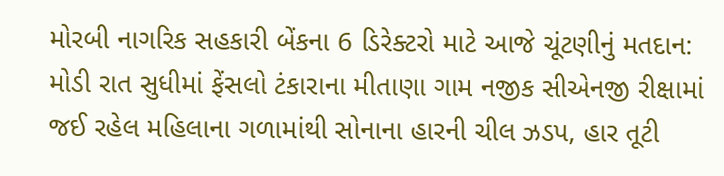મોરબી નાગરિક સહકારી બેંકના 6 ડિરેક્ટરો માટે આજે ચૂંટણીનું મતદાન: મોડી રાત સુધીમાં ફેંસલો ટંકારાના મીતાણા ગામ નજીક સીએનજી રીક્ષામાં જઈ રહેલ મહિલાના ગળામાંથી સોનાના હારની ચીલ ઝડપ, હાર તૂટી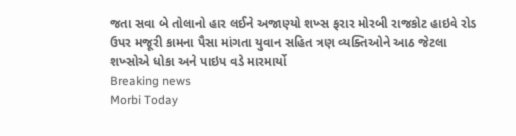જતા સવા બે તોલાનો હાર લઈને અજાણ્યો શખ્સ ફરાર મોરબી રાજકોટ હાઇવે રોડ ઉપર મજૂરી કામના પૈસા માંગતા યુવાન સહિત ત્રણ વ્યક્તિઓને આઠ જેટલા શખ્સોએ ધોકા અને પાઇપ વડે મારમાર્યો
Breaking news
Morbi Today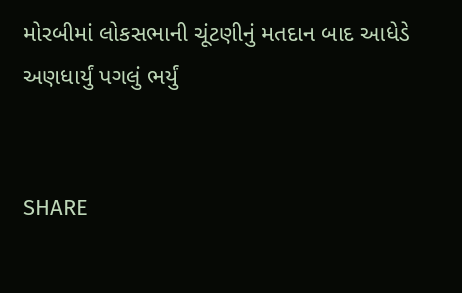મોરબીમાં લોકસભાની ચૂંટણીનું મતદાન બાદ આધેડે અણધાર્યું પગલું ભર્યું


SHARE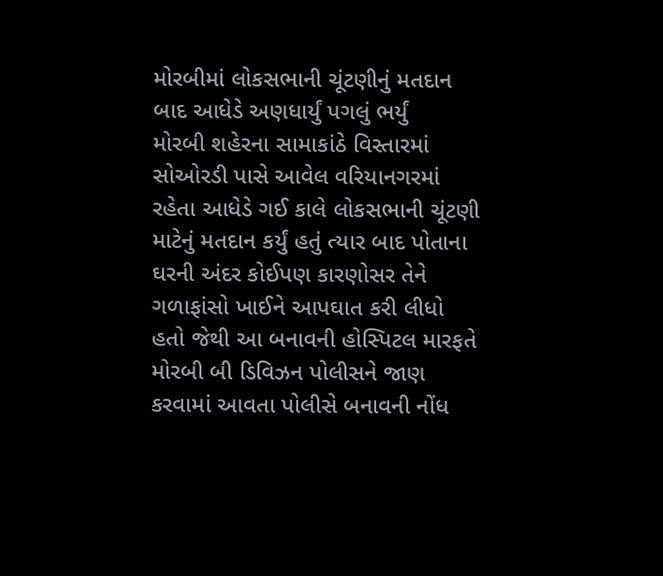મોરબીમાં લોકસભાની ચૂંટણીનું મતદાન બાદ આધેડે અણધાર્યું પગલું ભર્યું
મોરબી શહેરના સામાકાંઠે વિસ્તારમાં સોઓરડી પાસે આવેલ વરિયાનગરમાં રહેતા આધેડે ગઈ કાલે લોકસભાની ચૂંટણી માટેનું મતદાન કર્યું હતું ત્યાર બાદ પોતાના ઘરની અંદર કોઈપણ કારણોસર તેને ગળાફાંસો ખાઈને આપઘાત કરી લીધો હતો જેથી આ બનાવની હોસ્પિટલ મારફતે મોરબી બી ડિવિઝન પોલીસને જાણ કરવામાં આવતા પોલીસે બનાવની નોંધ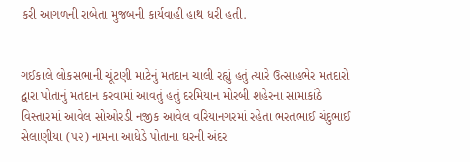કરી આગળની રાબેતા મુજબની કાર્યવાહી હાથ ધરી હતી.


ગઈકાલે લોકસભાની ચૂંટણી માટેનું મતદાન ચાલી રહ્યું હતું ત્યારે ઉત્સાહભેર મતદારો દ્વારા પોતાનું મતદાન કરવામાં આવતું હતું દરમિયાન મોરબી શહેરના સામાકાંઠે વિસ્તારમાં આવેલ સોઓરડી નજીક આવેલ વરિયાનગરમાં રહેતા ભરતભાઈ ચંદુભાઈ સેલાણીયા (૫૨) નામના આધેડે પોતાના ઘરની અંદર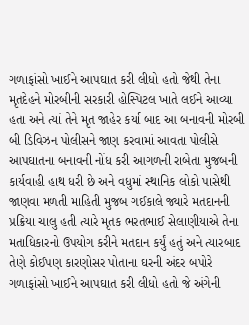ગળાફાંસો ખાઈને આપઘાત કરી લીધો હતો જેથી તેના મૃતદેહને મોરબીની સરકારી હોસ્પિટલ ખાતે લઈને આવ્યા હતા અને ત્યાં તેને મૃત જાહેર કર્યા બાદ આ બનાવની મોરબી બી ડિવિઝન પોલીસને જાણ કરવામાં આવતા પોલીસે આપઘાતના બનાવની નોંધ કરી આગળની રાબેતા મુજબની કાર્યવાહી હાથ ધરી છે અને વધુમાં સ્થાનિક લોકો પાસેથી જાણવા મળતી માહિતી મુજબ ગઈકાલે જ્યારે મતદાનની પ્રક્રિયા ચાલુ હતી ત્યારે મૃતક ભરતભાઈ સેલાણીયાએ તેના મતાધિકારનો ઉપયોગ કરીને મતદાન કર્યું હતું અને ત્યારબાદ તેણે કોઈપણ કારણોસર પોતાના ઘરની અંદર બપોરે ગળાફાંસો ખાઈને આપઘાત કરી લીધો હતો જે અંગેની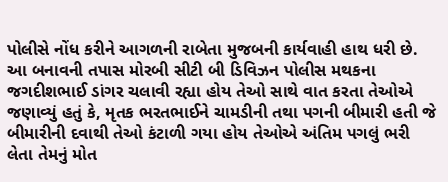પોલીસે નોંધ કરીને આગળની રાબેતા મુજબની કાર્યવાહી હાથ ધરી છે. આ બનાવની તપાસ મોરબી સીટી બી ડિવિઝન પોલીસ મથકના જગદીશભાઈ ડાંગર ચલાવી રહ્યા હોય તેઓ સાથે વાત કરતા તેઓએ જણાવ્યું હતું કે, મૃતક ભરતભાઈને ચામડીની તથા પગની બીમારી હતી જે બીમારીની દવાથી તેઓ કંટાળી ગયા હોય તેઓએ અંતિમ પગલું ભરી લેતા તેમનું મોત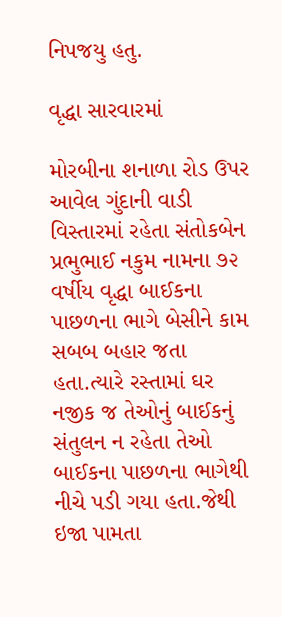નિપજયુ હતુ.

વૃદ્ધા સારવારમાં

મોરબીના શનાળા રોડ ઉપર આવેલ ગુંદાની વાડી વિસ્તારમાં રહેતા સંતોકબેન પ્રભુભાઈ નકુમ નામના ૭૨ વર્ષીય વૃદ્ધા બાઈકના પાછળના ભાગે બેસીને કામ સબબ બહાર જતા હતા.ત્યારે રસ્તામાં ઘર નજીક જ તેઓનું બાઈકનું સંતુલન ન રહેતા તેઓ બાઈકના પાછળના ભાગેથી નીચે પડી ગયા હતા.જેથી ઇજા પામતા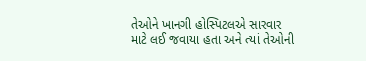તેઓને ખાનગી હોસ્પિટલએ સારવાર માટે લઈ જવાયા હતા અને ત્યાં તેઓની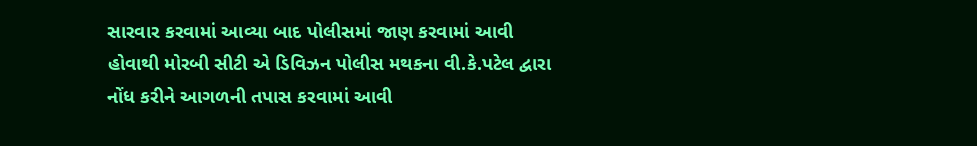સારવાર કરવામાં આવ્યા બાદ પોલીસમાં જાણ કરવામાં આવી હોવાથી મોરબી સીટી એ ડિવિઝન પોલીસ મથકના વી.કે.પટેલ દ્વારા નોંધ કરીને આગળની તપાસ કરવામાં આવી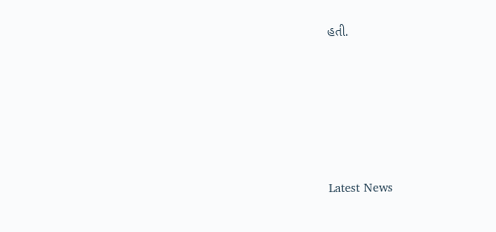હતી.






Latest News